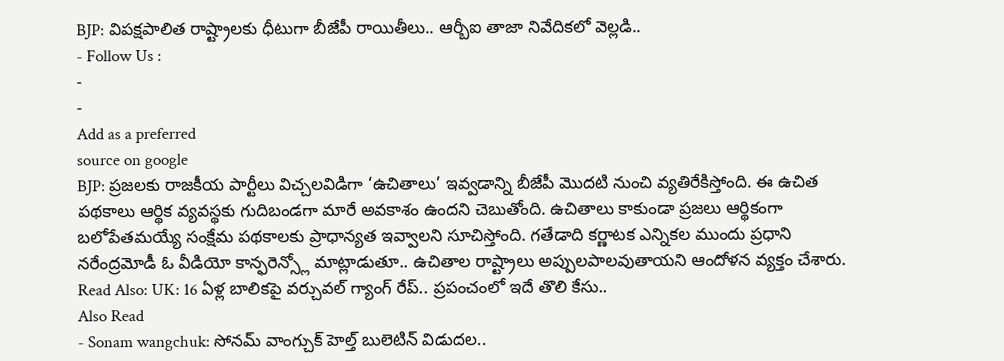BJP: విపక్షపాలిత రాష్ట్రాలకు ధీటుగా బీజేపీ రాయితీలు.. ఆర్బీఐ తాజా నివేదికలో వెల్లడి..
- Follow Us :
-
-
Add as a preferred
source on google
BJP: ప్రజలకు రాజకీయ పార్టీలు విచ్చలవిడిగా ‘ఉచితాలు’ ఇవ్వడాన్ని బీజేపీ మొదటి నుంచి వ్యతిరేకిస్తోంది. ఈ ఉచిత పథకాలు ఆర్థిక వ్యవస్థకు గుదిబండగా మారే అవకాశం ఉందని చెబుతోంది. ఉచితాలు కాకుండా ప్రజలు ఆర్థికంగా బలోపేతమయ్యే సంక్షేమ పథకాలకు ప్రాధాన్యత ఇవ్వాలని సూచిస్తోంది. గతేడాది కర్ణాటక ఎన్నికల ముందు ప్రధాని నరేంద్రమోడీ ఓ వీడియో కాన్ఫరెన్స్లో మాట్లాడుతూ.. ఉచితాల రాష్ట్రాలు అప్పులపాలవుతాయని ఆందోళన వ్యక్తం చేశారు.
Read Also: UK: 16 ఏళ్ల బాలికపై వర్చువల్ గ్యాంగ్ రేప్.. ప్రపంచంలో ఇదే తొలి కేసు..
Also Read
- Sonam wangchuk: సోనమ్ వాంగ్చుక్ హెల్త్ బులెటిన్ విడుదల..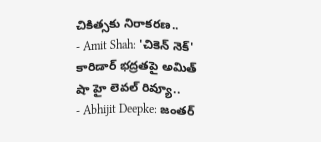చికిత్సకు నిరాకరణ..
- Amit Shah: 'చికెన్ నెక్' కారిడార్ భద్రతపై అమిత్ షా హై లెవల్ రివ్యూ..
- Abhijit Deepke: జంతర్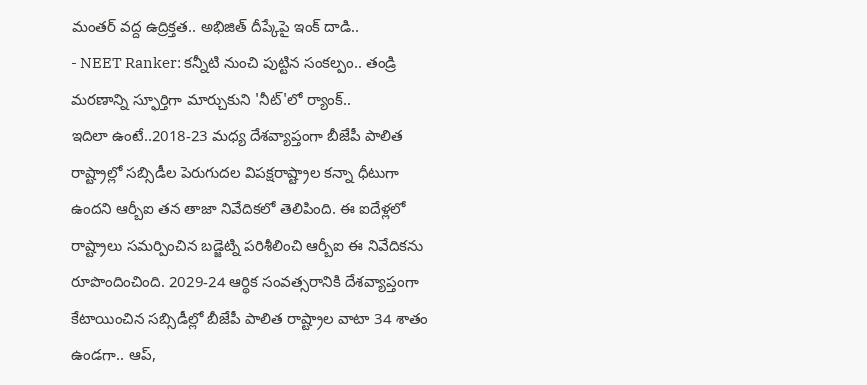మంతర్ వద్ద ఉద్రిక్తత.. అభిజిత్ దీప్కేపై ఇంక్ దాడి..
- NEET Ranker: కన్నీటి నుంచి పుట్టిన సంకల్పం.. తండ్రి మరణాన్ని స్ఫూర్తిగా మార్చుకుని 'నీట్'లో ర్యాంక్..
ఇదిలా ఉంటే..2018-23 మధ్య దేశవ్యాప్తంగా బీజేపీ పాలిత రాష్ట్రాల్లో సబ్సిడీల పెరుగుదల విపక్షరాష్ట్రాల కన్నా ధీటుగా ఉందని ఆర్బీఐ తన తాజా నివేదికలో తెలిపింది. ఈ ఐదేళ్లలో రాష్ట్రాలు సమర్పించిన బడ్జెట్ని పరిశీలించి ఆర్బీఐ ఈ నివేదికను రూపొందించింది. 2029-24 ఆర్థిక సంవత్సరానికి దేశవ్యాప్తంగా కేటాయించిన సబ్సిడీల్లో బీజేపీ పాలిత రాష్ట్రాల వాటా 34 శాతం ఉండగా.. ఆప్,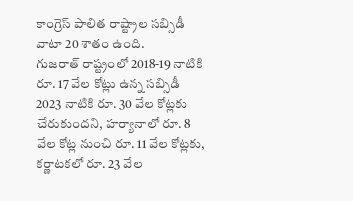కాంగ్రెస్ పాలిత రాష్ట్రాల సబ్సిడీ వాటా 20 శాతం ఉంది.
గుజరాత్ రాష్ట్రంలో 2018-19 నాటికి రూ. 17 వేల కోట్లు ఉన్న సబ్సిడీ 2023 నాటికి రూ. 30 వేల కోట్లకు చేరుకుందని, హర్యానాలో రూ. 8 వేల కోట్ల నుంచి రూ. 11 వేల కోట్లకు, కర్ణాటకలో రూ. 23 వేల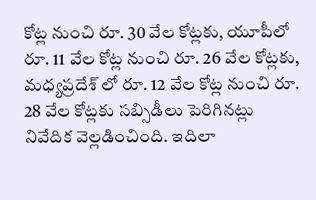కోట్ల నుంచి రూ. 30 వేల కోట్లకు, యూపీలో రూ. 11 వేల కోట్ల నుంచి రూ. 26 వేల కోట్లకు, మధ్యప్రదేశ్ లో రూ. 12 వేల కోట్ల నుంచి రూ. 28 వేల కోట్లకు సబ్సిడీలు పెరిగినట్లు నివేదిక వెల్లడించింది. ఇదిలా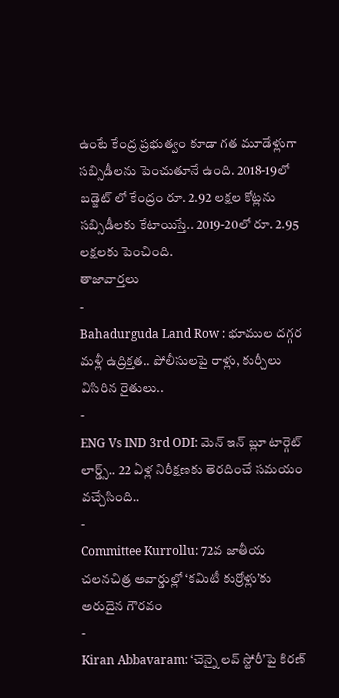ఉంటే కేంద్ర ప్రభుత్వం కూడా గత మూడేళ్లుగా సబ్సిడీలను పెంచుతూనే ఉంది. 2018-19లో బడ్జెట్ లో కేంద్రం రూ. 2.92 లక్షల కోట్లను సబ్సిడీలకు కేటాయిస్తే.. 2019-20లో రూ. 2.95 లక్షలకు పెంచింది.
తాజావార్తలు
-
Bahadurguda Land Row : భూముల దగ్గర మళ్లీ ఉద్రిక్తత.. పోలీసులపై రాళ్లు, కుర్చీలు విసిరిన రైతులు..
-
ENG Vs IND 3rd ODI: మెన్ ఇన్ బ్లూ టార్గెట్ లార్డ్స్.. 22 ఏళ్ల నిరీక్షణకు తెరదించే సమయం వచ్చేసింది..
-
Committee Kurrollu: 72వ జాతీయ చలనచిత్ర అవార్డుల్లో ‘కమిటీ కుర్రోళ్లు’కు అరుదైన గౌరవం
-
Kiran Abbavaram: ‘చెన్నై లవ్ స్టోరీ’పై కిరణ్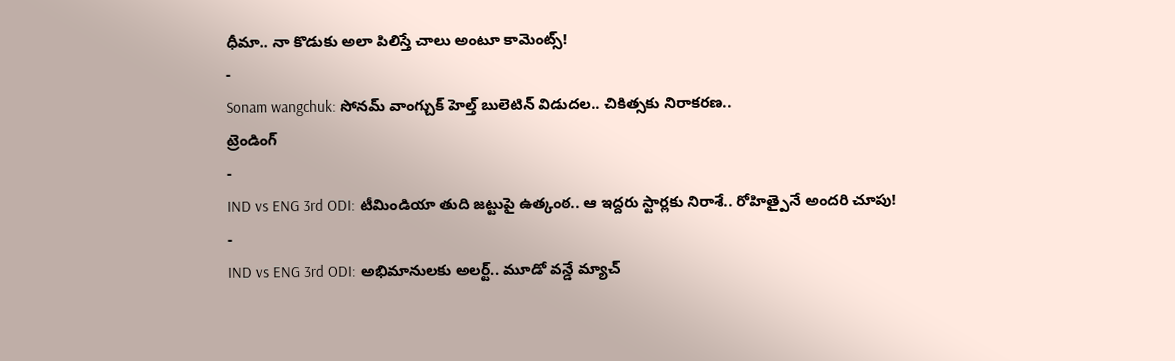ధీమా.. నా కొడుకు అలా పిలిస్తే చాలు అంటూ కామెంట్స్!
-
Sonam wangchuk: సోనమ్ వాంగ్చుక్ హెల్త్ బులెటిన్ విడుదల.. చికిత్సకు నిరాకరణ..
ట్రెండింగ్
-
IND vs ENG 3rd ODI: టీమిండియా తుది జట్టుపై ఉత్కంఠ.. ఆ ఇద్దరు స్టార్లకు నిరాశే.. రోహిత్పైనే అందరి చూపు!
-
IND vs ENG 3rd ODI: అభిమానులకు అలర్ట్.. మూడో వన్డే మ్యాచ్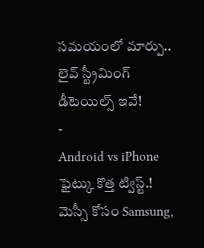సమయంలో మార్పు.. లైవ్ స్ట్రీమింగ్ డీటెయిల్స్ ఇవే!
-
Android vs iPhone ఫైట్కు కొత్త ట్విస్ట్.! మెస్సీ కోసం Samsung,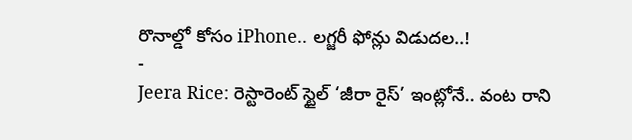రొనాల్డో కోసం iPhone.. లగ్జరీ ఫోన్లు విడుదల..!
-
Jeera Rice: రెస్టారెంట్ స్టైల్ ‘జీరా రైస్’ ఇంట్లోనే.. వంట రాని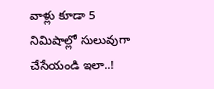వాళ్లు కూడా 5 నిమిషాల్లో సులువుగా చేసేయండి ఇలా..!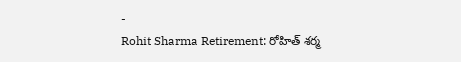-
Rohit Sharma Retirement: రోహిత్ శర్మ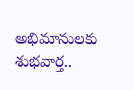అభిమానులకు శుభవార్త..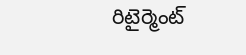రిటైర్మెంట్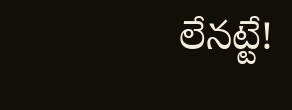లేనట్టే!